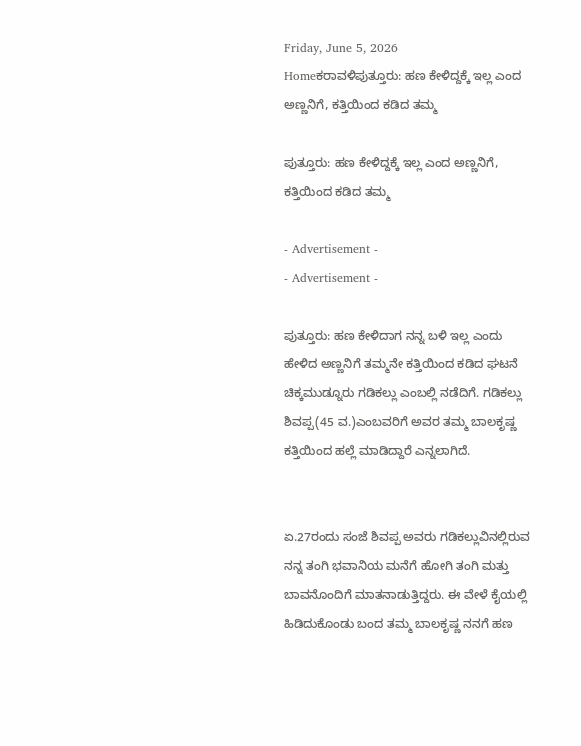Friday, June 5, 2026
Homeಕರಾವಳಿಪುತ್ತೂರು: ಹಣ ಕೇಳಿದ್ದಕ್ಕೆ ಇಲ್ಲ ಎಂದ ಅಣ್ಣನಿಗೆ, ಕತ್ತಿಯಿಂದ ಕಡಿದ ತಮ್ಮ

ಪುತ್ತೂರು: ಹಣ ಕೇಳಿದ್ದಕ್ಕೆ ಇಲ್ಲ ಎಂದ ಅಣ್ಣನಿಗೆ, ಕತ್ತಿಯಿಂದ ಕಡಿದ ತಮ್ಮ

- Advertisement -
- Advertisement -

ಪುತ್ತೂರು: ಹಣ ಕೇಳಿದಾಗ ನನ್ನ ಬಳಿ ಇಲ್ಲ ಎಂದು ಹೇಳಿದ ಅಣ್ಣನಿಗೆ ತಮ್ಮನೇ ಕತ್ತಿಯಿಂದ ಕಡಿದ ಘಟನೆ ಚಿಕ್ಕಮುಡ್ನೂರು ಗಡಿಕಲ್ಲು ಎಂಬಲ್ಲಿ ನಡೆದಿಗೆ. ಗಡಿಕಲ್ಲು ಶಿವಪ್ಪ(45 ವ.)ಎಂಬವರಿಗೆ ಅವರ ತಮ್ಮ ಬಾಲಕೃಷ್ಣ ಕತ್ತಿಯಿಂದ ಹಲ್ಲೆ ಮಾಡಿದ್ದಾರೆ ಎನ್ನಲಾಗಿದೆ.


ಏ.27ರಂದು ಸಂಜೆ ಶಿವಪ್ಪ ಅವರು ಗಡಿಕಲ್ಲುವಿನಲ್ಲಿರುವ ನನ್ನ ತಂಗಿ ಭವಾನಿಯ ಮನೆಗೆ ಹೋಗಿ ತಂಗಿ ಮತ್ತು ಬಾವನೊಂದಿಗೆ ಮಾತನಾಡುತ್ತಿದ್ದರು. ಈ ವೇಳೆ ಕೈಯಲ್ಲಿ ಹಿಡಿದುಕೊಂಡು ಬಂದ ತಮ್ಮ ಬಾಲಕೃಷ್ಣ ನನಗೆ ಹಣ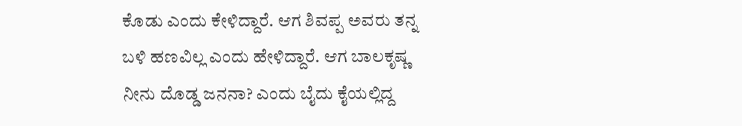ಕೊಡು ಎಂದು ಕೇಳಿದ್ದಾರೆ. ಆಗ ಶಿವಪ್ಪ ಅವರು ತನ್ನ ಬಳಿ ಹಣವಿಲ್ಲ ಎಂದು ಹೇಳಿದ್ದಾರೆ. ಆಗ ಬಾಲಕೃಷ್ಣ ನೀನು ದೊಡ್ಡ ಜನನಾ? ಎಂದು ಬೈದು ಕೈಯಲ್ಲಿದ್ದ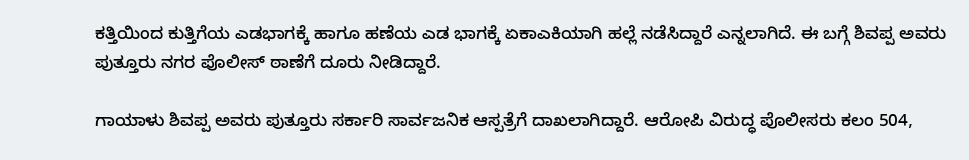ಕತ್ತಿಯಿಂದ ಕುತ್ತಿಗೆಯ ಎಡಭಾಗಕ್ಕೆ ಹಾಗೂ ಹಣೆಯ ಎಡ ಭಾಗಕ್ಕೆ ಏಕಾಎಕಿಯಾಗಿ ಹಲ್ಲೆ ನಡೆಸಿದ್ದಾರೆ ಎನ್ನಲಾಗಿದೆ. ಈ ಬಗ್ಗೆ ಶಿವಪ್ಪ ಅವರು ಪುತ್ತೂರು ನಗರ ಪೊಲೀಸ್ ಠಾಣೆಗೆ ದೂರು ನೀಡಿದ್ದಾರೆ.

ಗಾಯಾಳು ಶಿವಪ್ಪ ಅವರು ಪುತ್ತೂರು ಸರ್ಕಾರಿ ಸಾರ್ವಜನಿಕ ಆಸ್ಪತ್ರೆಗೆ ದಾಖಲಾಗಿದ್ದಾರೆ. ಆರೋಪಿ ವಿರುದ್ಧ ಪೊಲೀಸರು ಕಲಂ 504,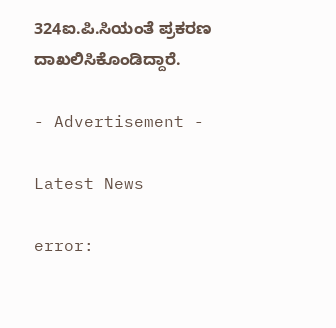324ಐ.ಪಿ.ಸಿಯಂತೆ ಪ್ರಕರಣ ದಾಖಲಿಸಿಕೊಂಡಿದ್ದಾರೆ.

- Advertisement -

Latest News

error: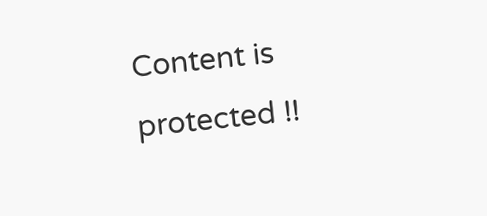Content is protected !!